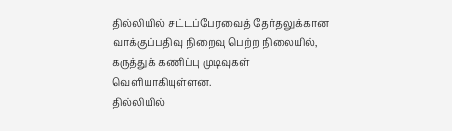தில்லியில் சட்டப்பேரவைத் தேர்தலுக்கான வாக்குப்பதிவு நிறைவு பெற்ற நிலையில், கருத்துக் கணிப்பு முடிவுகள் வெளியாகியுள்ளன.
தில்லியில்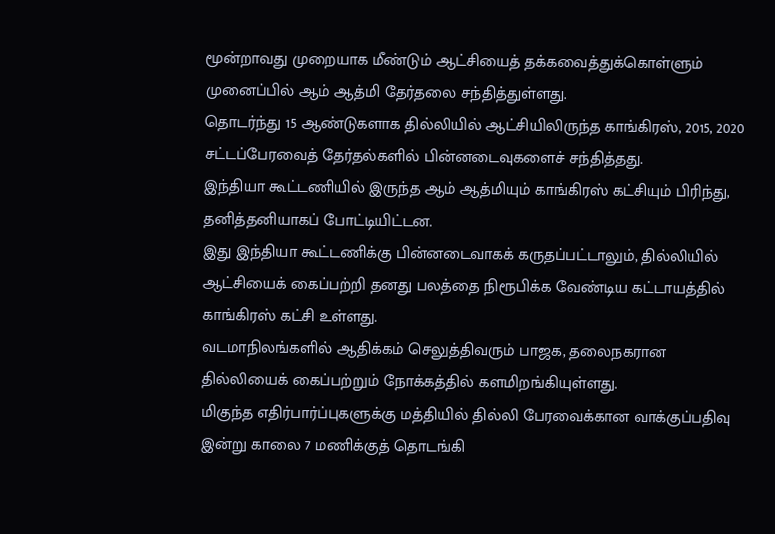மூன்றாவது முறையாக மீண்டும் ஆட்சியைத் தக்கவைத்துக்கொள்ளும் முனைப்பில் ஆம் ஆத்மி தேர்தலை சந்தித்துள்ளது.
தொடர்ந்து 15 ஆண்டுகளாக தில்லியில் ஆட்சியிலிருந்த காங்கிரஸ், 2015, 2020 சட்டப்பேரவைத் தேர்தல்களில் பின்னடைவுகளைச் சந்தித்தது.
இந்தியா கூட்டணியில் இருந்த ஆம் ஆத்மியும் காங்கிரஸ் கட்சியும் பிரிந்து, தனித்தனியாகப் போட்டியிட்டன.
இது இந்தியா கூட்டணிக்கு பின்னடைவாகக் கருதப்பட்டாலும், தில்லியில் ஆட்சியைக் கைப்பற்றி தனது பலத்தை நிரூபிக்க வேண்டிய கட்டாயத்தில் காங்கிரஸ் கட்சி உள்ளது.
வடமாநிலங்களில் ஆதிக்கம் செலுத்திவரும் பாஜக, தலைநகரான தில்லியைக் கைப்பற்றும் நோக்கத்தில் களமிறங்கியுள்ளது.
மிகுந்த எதிர்பார்ப்புகளுக்கு மத்தியில் தில்லி பேரவைக்கான வாக்குப்பதிவு இன்று காலை 7 மணிக்குத் தொடங்கி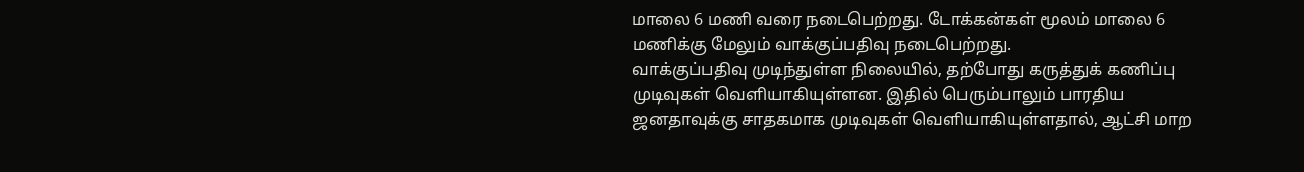மாலை 6 மணி வரை நடைபெற்றது. டோக்கன்கள் மூலம் மாலை 6 மணிக்கு மேலும் வாக்குப்பதிவு நடைபெற்றது.
வாக்குப்பதிவு முடிந்துள்ள நிலையில், தற்போது கருத்துக் கணிப்பு முடிவுகள் வெளியாகியுள்ளன. இதில் பெரும்பாலும் பாரதிய ஜனதாவுக்கு சாதகமாக முடிவுகள் வெளியாகியுள்ளதால், ஆட்சி மாற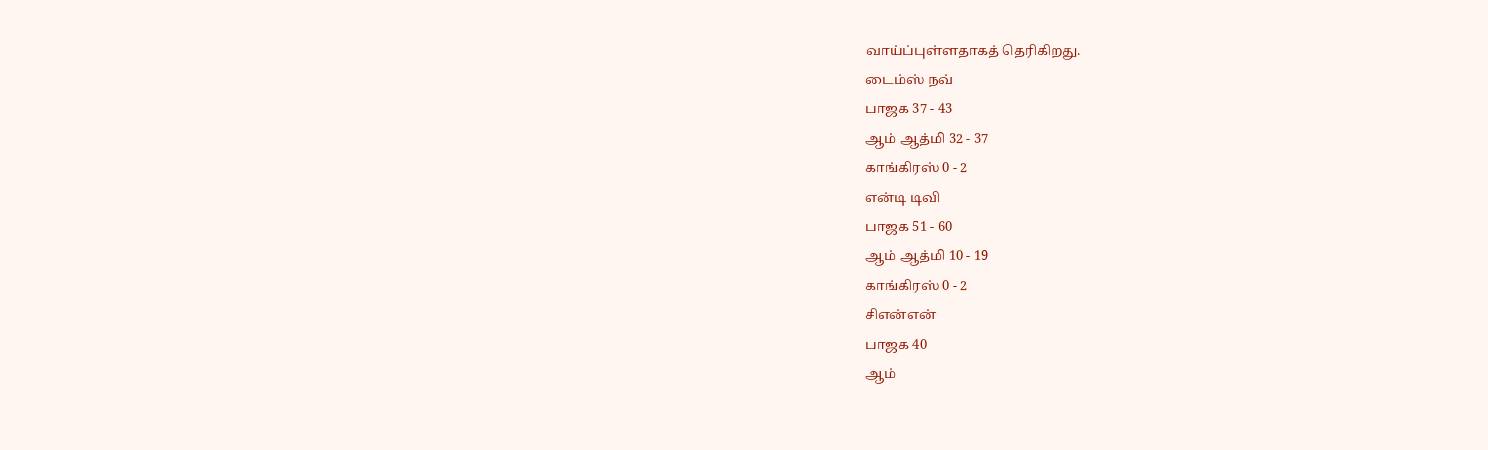வாய்ப்புள்ளதாகத் தெரிகிறது.
டைம்ஸ் நவ்
பாஜக 37 - 43
ஆம் ஆத்மி 32 - 37
காங்கிரஸ் 0 - 2
என்டி டிவி
பாஜக 51 - 60
ஆம் ஆத்மி 10 - 19
காங்கிரஸ் 0 - 2
சிஎன்என்
பாஜக 40
ஆம்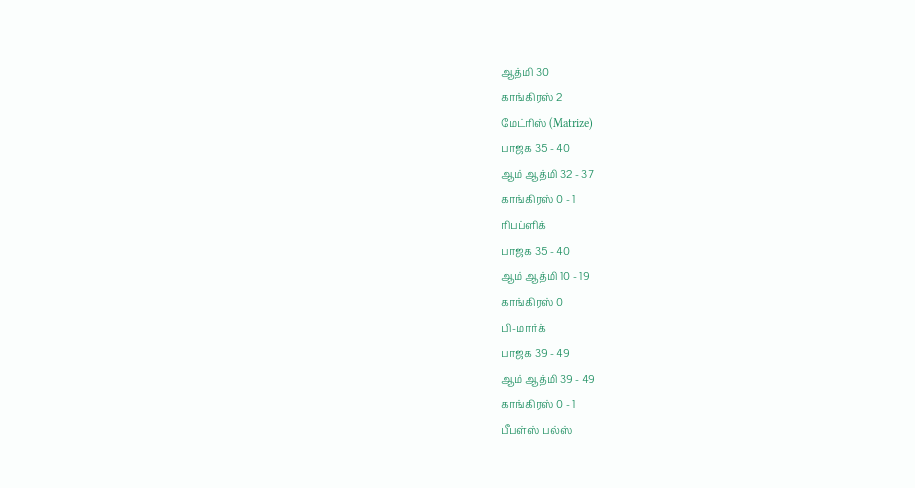ஆத்மி 30
காங்கிரஸ் 2
மேட்ரிஸ் (Matrize)
பாஜக 35 - 40
ஆம் ஆத்மி 32 - 37
காங்கிரஸ் 0 - 1
ரிபப்ளிக்
பாஜக 35 - 40
ஆம் ஆத்மி 10 - 19
காங்கிரஸ் 0
பி-மார்க்
பாஜக 39 - 49
ஆம் ஆத்மி 39 - 49
காங்கிரஸ் 0 - 1
பீபள்ஸ் பல்ஸ்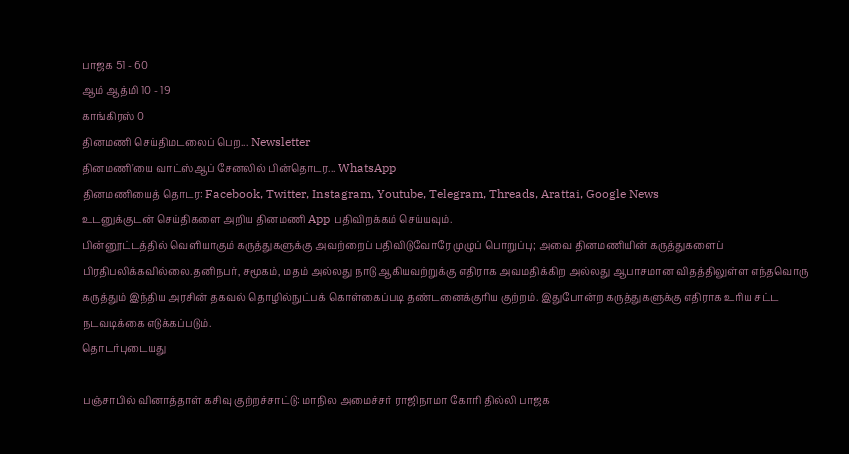பாஜக 51 - 60
ஆம் ஆத்மி 10 - 19
காங்கிரஸ் 0
தினமணி செய்திமடலைப் பெற... Newsletter
தினமணி'யை வாட்ஸ்ஆப் சேனலில் பின்தொடர... WhatsApp
தினமணியைத் தொடர: Facebook, Twitter, Instagram, Youtube, Telegram, Threads, Arattai, Google News
உடனுக்குடன் செய்திகளை அறிய தினமணி App பதிவிறக்கம் செய்யவும்.
பின்னூட்டத்தில் வெளியாகும் கருத்துகளுக்கு அவற்றைப் பதிவிடுவோரே முழுப் பொறுப்பு; அவை தினமணியின் கருத்துகளைப் பிரதிபலிக்கவில்லை.தனிநபர், சமூகம், மதம் அல்லது நாடு ஆகியவற்றுக்கு எதிராக அவமதிக்கிற அல்லது ஆபாசமான விதத்திலுள்ள எந்தவொரு கருத்தும் இந்திய அரசின் தகவல் தொழில்நுட்பக் கொள்கைப்படி தண்டனைக்குரிய குற்றம். இதுபோன்ற கருத்துகளுக்கு எதிராக உரிய சட்ட நடவடிக்கை எடுக்கப்படும்.
தொடர்புடையது

பஞ்சாபில் வினாத்தாள் கசிவு குற்றச்சாட்டு: மாநில அமைச்சர் ராஜிநாமா கோரி தில்லி பாஜக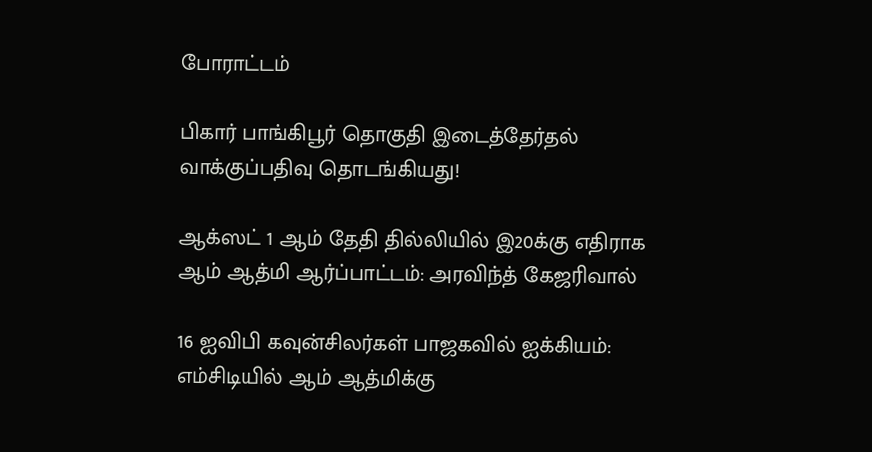போராட்டம்

பிகார் பாங்கிபூர் தொகுதி இடைத்தேர்தல் வாக்குப்பதிவு தொடங்கியது!

ஆக்ஸட் 1 ஆம் தேதி தில்லியில் இ20க்கு எதிராக ஆம் ஆத்மி ஆர்ப்பாட்டம்: அரவிந்த் கேஜரிவால்

16 ஐவிபி கவுன்சிலர்கள் பாஜகவில் ஐக்கியம்: எம்சிடியில் ஆம் ஆத்மிக்கு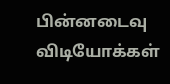பின்னடைவு
விடியோக்கள்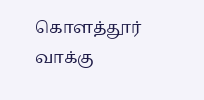கொளத்தூர் வாக்கு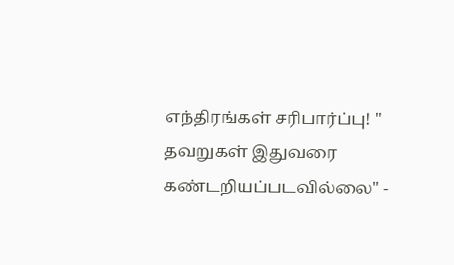எந்திரங்கள் சரிபார்ப்பு! " தவறுகள் இதுவரை கண்டறியப்படவில்லை" -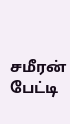சமீரன் பேட்டி